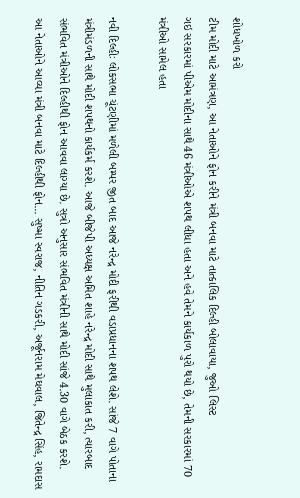શોધખોળ કરો
ટીમ મોદી માટે આમંત્રણ, આ નેતાઓને ફોન કરીને મંત્રી બનવા માટે તાત્કાલિક દિલ્હી બોલાવાયા, જુઓ લિસ્ટ
ગઇ સરકારમાં પીએમ મોદીના સાથે 46 મંત્રીઓએ શપથ લીધા હતા અને હવે તેમને કાર્યકાળ પુરો થયો છે, તેમની સરકારમાં 70 મંત્રીઓ સામેલ હતા

નવી દિલ્હીઃ લોકસભા ચૂંટણીમાં મળેલી બમ્પર જીત બાદ આજે નરેન્દ્ર મોદી ફરીથી વડાપ્રધાનના શપથ લેશે. સાંજે 7 વાગે પોતાના મંત્રીમંડળની સાથે મોદી શપથનો કાર્યકર્મ કરશે. આજે બીજેપી અધ્યક્ષ અમિત શાહે નરેન્દ્ર મોદી સાથે મુલાકાત કરી, ત્યારબાદ સંભવિત મંત્રીઓને દિલ્હીથી ફોન આવવા લાગ્યા છે. સુત્રો અનુસાર સંભવિત મંત્રીની સાથે મોદી સાંજે 4.30 વાગે બેઠક કરશે.
આ નેતાઓને આવ્યા મંત્રી બનવા માટે દિલ્હીથી ફોન... સુષ્મા સ્વરાજ, નીતિન ગડકરી, અર્જૂનરામ મેઘવાલ, જિતેન્દ્ર સિંહ, રામદાસ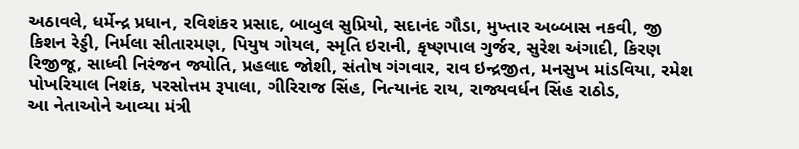અઠાવલે, ધર્મેન્દ્ર પ્રધાન, રવિશંકર પ્રસાદ, બાબુલ સુપ્રિયો, સદાનંદ ગૌડા, મુખ્તાર અબ્બાસ નકવી, જી કિશન રેડ્ડી, નિર્મલા સીતારમણ, પિયુષ ગોયલ, સ્મૃતિ ઇરાની, કૃષ્ણપાલ ગુર્જર, સુરેશ અંગાદી, કિરણ રિજીજૂ, સાધ્વી નિરંજન જ્યોતિ, પ્રહલાદ જોશી, સંતોષ ગંગવાર, રાવ ઇન્દ્રજીત, મનસુખ માંડવિયા, રમેશ પોખરિયાલ નિશંક, પરસોત્તમ રૂપાલા, ગીરિરાજ સિંહ, નિત્યાનંદ રાય, રાજ્યવર્ધન સિંહ રાઠોડ,
આ નેતાઓને આવ્યા મંત્રી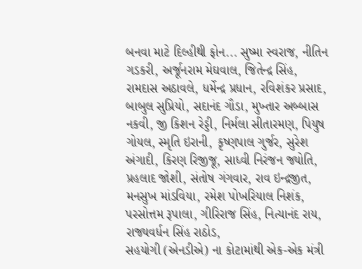બનવા માટે દિલ્હીથી ફોન... સુષ્મા સ્વરાજ, નીતિન ગડકરી, અર્જૂનરામ મેઘવાલ, જિતેન્દ્ર સિંહ, રામદાસ અઠાવલે, ધર્મેન્દ્ર પ્રધાન, રવિશંકર પ્રસાદ, બાબુલ સુપ્રિયો, સદાનંદ ગૌડા, મુખ્તાર અબ્બાસ નકવી, જી કિશન રેડ્ડી, નિર્મલા સીતારમણ, પિયુષ ગોયલ, સ્મૃતિ ઇરાની, કૃષ્ણપાલ ગુર્જર, સુરેશ અંગાદી, કિરણ રિજીજૂ, સાધ્વી નિરંજન જ્યોતિ, પ્રહલાદ જોશી, સંતોષ ગંગવાર, રાવ ઇન્દ્રજીત, મનસુખ માંડવિયા, રમેશ પોખરિયાલ નિશંક, પરસોત્તમ રૂપાલા, ગીરિરાજ સિંહ, નિત્યાનંદ રાય, રાજ્યવર્ધન સિંહ રાઠોડ,
સહયોગી (એનડીએ) ના કોટામાંથી એક-એક મંત્રી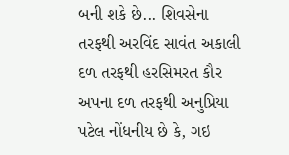બની શકે છે... શિવસેના તરફથી અરવિંદ સાવંત અકાલી દળ તરફથી હરસિમરત કૌર અપના દળ તરફથી અનુપ્રિયા પટેલ નોંધનીય છે કે, ગઇ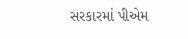સરકારમાં પીએમ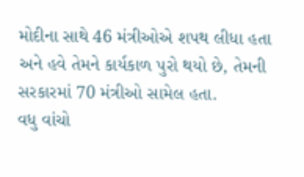મોદીના સાથે 46 મંત્રીઓએ શપથ લીધા હતા અને હવે તેમને કાર્યકાળ પુરો થયો છે, તેમની સરકારમાં 70 મંત્રીઓ સામેલ હતા.
વધુ વાંચો